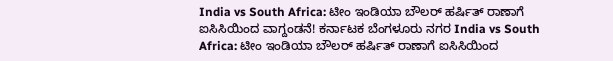India vs South Africa: ಟೀಂ ಇಂಡಿಯಾ ಬೌಲರ್ ಹರ್ಷಿತ್ ರಾಣಾಗೆ ಐಸಿಸಿಯಿಂದ ವಾಗ್ದಂಡನೆ! ಕರ್ನಾಟಕ ಬೆಂಗಳೂರು ನಗರ India vs South Africa: ಟೀಂ ಇಂಡಿಯಾ ಬೌಲರ್ ಹರ್ಷಿತ್ ರಾಣಾಗೆ ಐಸಿಸಿಯಿಂದ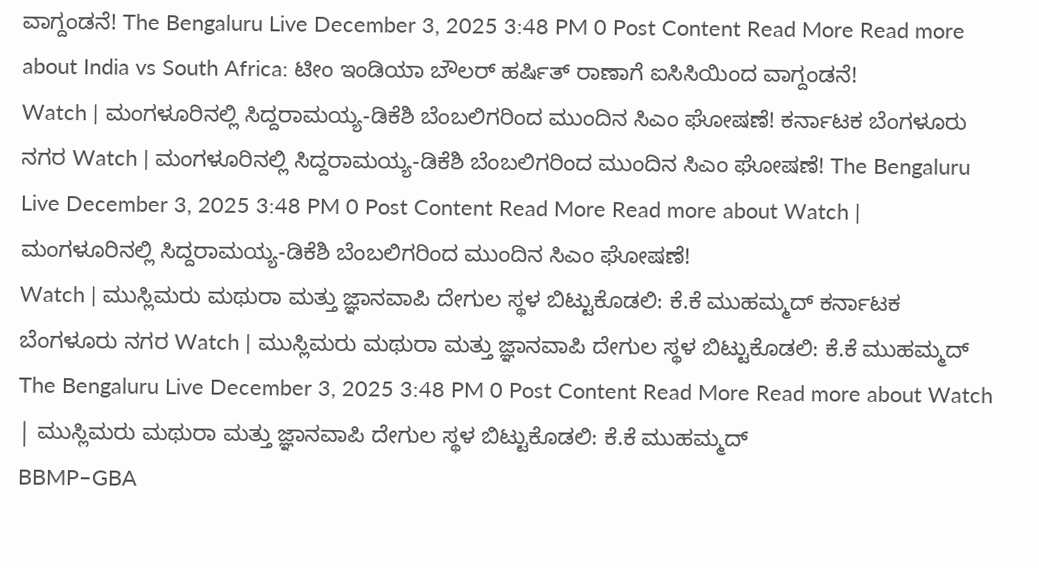ವಾಗ್ದಂಡನೆ! The Bengaluru Live December 3, 2025 3:48 PM 0 Post Content Read More Read more about India vs South Africa: ಟೀಂ ಇಂಡಿಯಾ ಬೌಲರ್ ಹರ್ಷಿತ್ ರಾಣಾಗೆ ಐಸಿಸಿಯಿಂದ ವಾಗ್ದಂಡನೆ!
Watch | ಮಂಗಳೂರಿನಲ್ಲಿ ಸಿದ್ದರಾಮಯ್ಯ-ಡಿಕೆಶಿ ಬೆಂಬಲಿಗರಿಂದ ಮುಂದಿನ ಸಿಎಂ ಘೋಷಣೆ! ಕರ್ನಾಟಕ ಬೆಂಗಳೂರು ನಗರ Watch | ಮಂಗಳೂರಿನಲ್ಲಿ ಸಿದ್ದರಾಮಯ್ಯ-ಡಿಕೆಶಿ ಬೆಂಬಲಿಗರಿಂದ ಮುಂದಿನ ಸಿಎಂ ಘೋಷಣೆ! The Bengaluru Live December 3, 2025 3:48 PM 0 Post Content Read More Read more about Watch | ಮಂಗಳೂರಿನಲ್ಲಿ ಸಿದ್ದರಾಮಯ್ಯ-ಡಿಕೆಶಿ ಬೆಂಬಲಿಗರಿಂದ ಮುಂದಿನ ಸಿಎಂ ಘೋಷಣೆ!
Watch | ಮುಸ್ಲಿಮರು ಮಥುರಾ ಮತ್ತು ಜ್ಞಾನವಾಪಿ ದೇಗುಲ ಸ್ಥಳ ಬಿಟ್ಟುಕೊಡಲಿ: ಕೆ.ಕೆ ಮುಹಮ್ಮದ್ ಕರ್ನಾಟಕ ಬೆಂಗಳೂರು ನಗರ Watch | ಮುಸ್ಲಿಮರು ಮಥುರಾ ಮತ್ತು ಜ್ಞಾನವಾಪಿ ದೇಗುಲ ಸ್ಥಳ ಬಿಟ್ಟುಕೊಡಲಿ: ಕೆ.ಕೆ ಮುಹಮ್ಮದ್ The Bengaluru Live December 3, 2025 3:48 PM 0 Post Content Read More Read more about Watch | ಮುಸ್ಲಿಮರು ಮಥುರಾ ಮತ್ತು ಜ್ಞಾನವಾಪಿ ದೇಗುಲ ಸ್ಥಳ ಬಿಟ್ಟುಕೊಡಲಿ: ಕೆ.ಕೆ ಮುಹಮ್ಮದ್
BBMP–GBA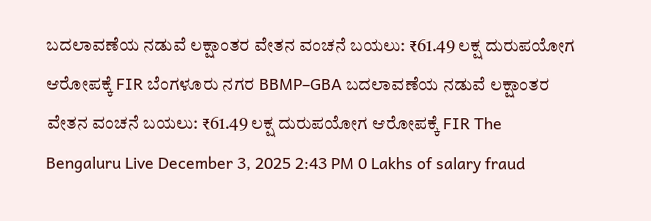ಬದಲಾವಣೆಯ ನಡುವೆ ಲಕ್ಷಾಂತರ ವೇತನ ವಂಚನೆ ಬಯಲು: ₹61.49 ಲಕ್ಷ ದುರುಪಯೋಗ ಆರೋಪಕ್ಕೆ FIR ಬೆಂಗಳೂರು ನಗರ BBMP–GBA ಬದಲಾವಣೆಯ ನಡುವೆ ಲಕ್ಷಾಂತರ ವೇತನ ವಂಚನೆ ಬಯಲು: ₹61.49 ಲಕ್ಷ ದುರುಪಯೋಗ ಆರೋಪಕ್ಕೆ FIR The Bengaluru Live December 3, 2025 2:43 PM 0 Lakhs of salary fraud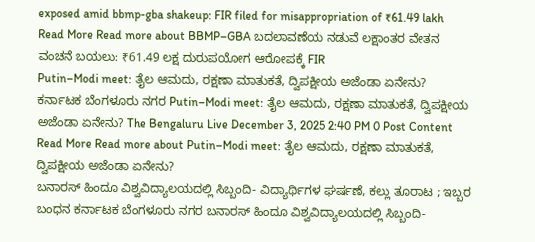exposed amid bbmp-gba shakeup: FIR filed for misappropriation of ₹61.49 lakh Read More Read more about BBMP–GBA ಬದಲಾವಣೆಯ ನಡುವೆ ಲಕ್ಷಾಂತರ ವೇತನ ವಂಚನೆ ಬಯಲು: ₹61.49 ಲಕ್ಷ ದುರುಪಯೋಗ ಆರೋಪಕ್ಕೆ FIR
Putin–Modi meet: ತೈಲ ಆಮದು, ರಕ್ಷಣಾ ಮಾತುಕತೆ, ದ್ವಿಪಕ್ಷೀಯ ಅಜೆಂಡಾ ಏನೇನು? ಕರ್ನಾಟಕ ಬೆಂಗಳೂರು ನಗರ Putin–Modi meet: ತೈಲ ಆಮದು, ರಕ್ಷಣಾ ಮಾತುಕತೆ, ದ್ವಿಪಕ್ಷೀಯ ಅಜೆಂಡಾ ಏನೇನು? The Bengaluru Live December 3, 2025 2:40 PM 0 Post Content Read More Read more about Putin–Modi meet: ತೈಲ ಆಮದು, ರಕ್ಷಣಾ ಮಾತುಕತೆ, ದ್ವಿಪಕ್ಷೀಯ ಅಜೆಂಡಾ ಏನೇನು?
ಬನಾರಸ್ ಹಿಂದೂ ವಿಶ್ವವಿದ್ಯಾಲಯದಲ್ಲಿ ಸಿಬ್ಬಂದಿ- ವಿದ್ಯಾರ್ಥಿಗಳ ಘರ್ಷಣೆ, ಕಲ್ಲು ತೂರಾಟ ; ಇಬ್ಬರ ಬಂಧನ ಕರ್ನಾಟಕ ಬೆಂಗಳೂರು ನಗರ ಬನಾರಸ್ ಹಿಂದೂ ವಿಶ್ವವಿದ್ಯಾಲಯದಲ್ಲಿ ಸಿಬ್ಬಂದಿ-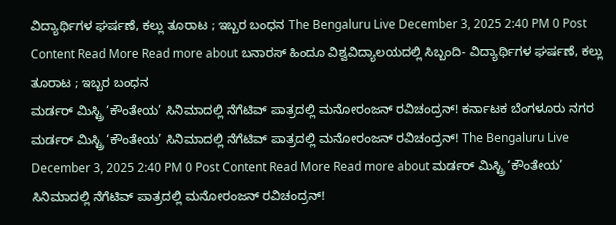ವಿದ್ಯಾರ್ಥಿಗಳ ಘರ್ಷಣೆ, ಕಲ್ಲು ತೂರಾಟ ; ಇಬ್ಬರ ಬಂಧನ The Bengaluru Live December 3, 2025 2:40 PM 0 Post Content Read More Read more about ಬನಾರಸ್ ಹಿಂದೂ ವಿಶ್ವವಿದ್ಯಾಲಯದಲ್ಲಿ ಸಿಬ್ಬಂದಿ- ವಿದ್ಯಾರ್ಥಿಗಳ ಘರ್ಷಣೆ, ಕಲ್ಲು ತೂರಾಟ ; ಇಬ್ಬರ ಬಂಧನ
ಮರ್ಡರ್ ಮಿಸ್ಟ್ರಿ ‘ಕೌಂತೇಯ’ ಸಿನಿಮಾದಲ್ಲಿ ನೆಗೆಟಿವ್ ಪಾತ್ರದಲ್ಲಿ ಮನೋರಂಜನ್ ರವಿಚಂದ್ರನ್! ಕರ್ನಾಟಕ ಬೆಂಗಳೂರು ನಗರ ಮರ್ಡರ್ ಮಿಸ್ಟ್ರಿ ‘ಕೌಂತೇಯ’ ಸಿನಿಮಾದಲ್ಲಿ ನೆಗೆಟಿವ್ ಪಾತ್ರದಲ್ಲಿ ಮನೋರಂಜನ್ ರವಿಚಂದ್ರನ್! The Bengaluru Live December 3, 2025 2:40 PM 0 Post Content Read More Read more about ಮರ್ಡರ್ ಮಿಸ್ಟ್ರಿ ‘ಕೌಂತೇಯ’ ಸಿನಿಮಾದಲ್ಲಿ ನೆಗೆಟಿವ್ ಪಾತ್ರದಲ್ಲಿ ಮನೋರಂಜನ್ ರವಿಚಂದ್ರನ್!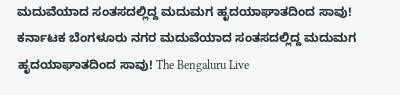ಮದುವೆಯಾದ ಸಂತಸದಲ್ಲಿದ್ದ ಮದುಮಗ ಹೃದಯಾಘಾತದಿಂದ ಸಾವು! ಕರ್ನಾಟಕ ಬೆಂಗಳೂರು ನಗರ ಮದುವೆಯಾದ ಸಂತಸದಲ್ಲಿದ್ದ ಮದುಮಗ ಹೃದಯಾಘಾತದಿಂದ ಸಾವು! The Bengaluru Live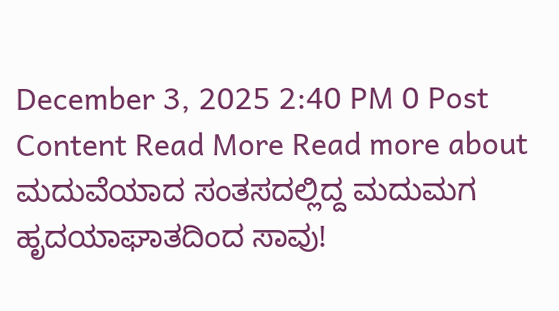December 3, 2025 2:40 PM 0 Post Content Read More Read more about ಮದುವೆಯಾದ ಸಂತಸದಲ್ಲಿದ್ದ ಮದುಮಗ ಹೃದಯಾಘಾತದಿಂದ ಸಾವು!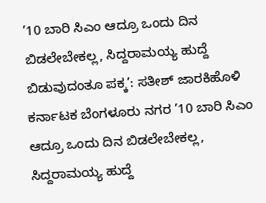’10 ಬಾರಿ ಸಿಎಂ ಆದ್ರೂ ಒಂದು ದಿನ ಬಿಡಲೇಬೇಕಲ್ಲ, ಸಿದ್ದರಾಮಯ್ಯ ಹುದ್ದೆ ಬಿಡುವುದಂತೂ ಪಕ್ಕ’: ಸತೀಶ್ ಜಾರಕಿಹೊಳಿ ಕರ್ನಾಟಕ ಬೆಂಗಳೂರು ನಗರ ’10 ಬಾರಿ ಸಿಎಂ ಆದ್ರೂ ಒಂದು ದಿನ ಬಿಡಲೇಬೇಕಲ್ಲ, ಸಿದ್ದರಾಮಯ್ಯ ಹುದ್ದೆ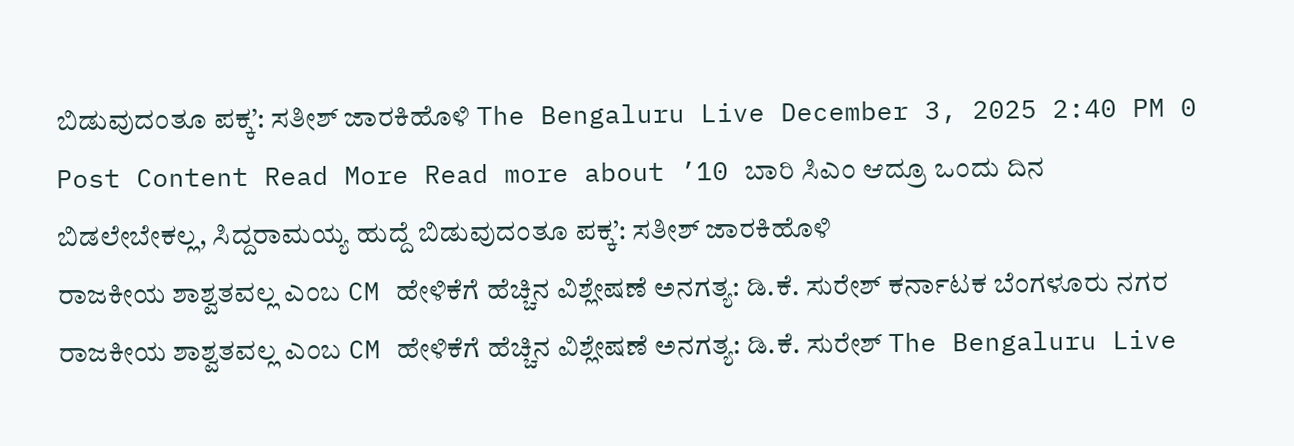ಬಿಡುವುದಂತೂ ಪಕ್ಕ’: ಸತೀಶ್ ಜಾರಕಿಹೊಳಿ The Bengaluru Live December 3, 2025 2:40 PM 0 Post Content Read More Read more about ’10 ಬಾರಿ ಸಿಎಂ ಆದ್ರೂ ಒಂದು ದಿನ ಬಿಡಲೇಬೇಕಲ್ಲ, ಸಿದ್ದರಾಮಯ್ಯ ಹುದ್ದೆ ಬಿಡುವುದಂತೂ ಪಕ್ಕ’: ಸತೀಶ್ ಜಾರಕಿಹೊಳಿ
ರಾಜಕೀಯ ಶಾಶ್ವತವಲ್ಲ ಎಂಬ CM ಹೇಳಿಕೆಗೆ ಹೆಚ್ಚಿನ ವಿಶ್ಲೇಷಣೆ ಅನಗತ್ಯ: ಡಿ.ಕೆ. ಸುರೇಶ್ ಕರ್ನಾಟಕ ಬೆಂಗಳೂರು ನಗರ ರಾಜಕೀಯ ಶಾಶ್ವತವಲ್ಲ ಎಂಬ CM ಹೇಳಿಕೆಗೆ ಹೆಚ್ಚಿನ ವಿಶ್ಲೇಷಣೆ ಅನಗತ್ಯ: ಡಿ.ಕೆ. ಸುರೇಶ್ The Bengaluru Live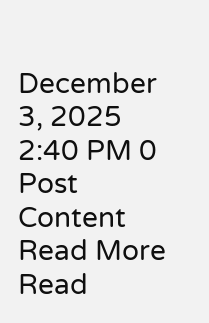December 3, 2025 2:40 PM 0 Post Content Read More Read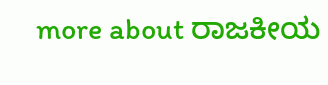more about ರಾಜಕೀಯ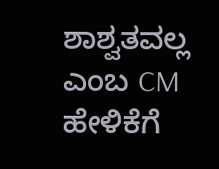ಶಾಶ್ವತವಲ್ಲ ಎಂಬ CM ಹೇಳಿಕೆಗೆ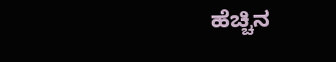ಹೆಚ್ಚಿನ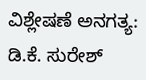ವಿಶ್ಲೇಷಣೆ ಅನಗತ್ಯ: ಡಿ.ಕೆ. ಸುರೇಶ್